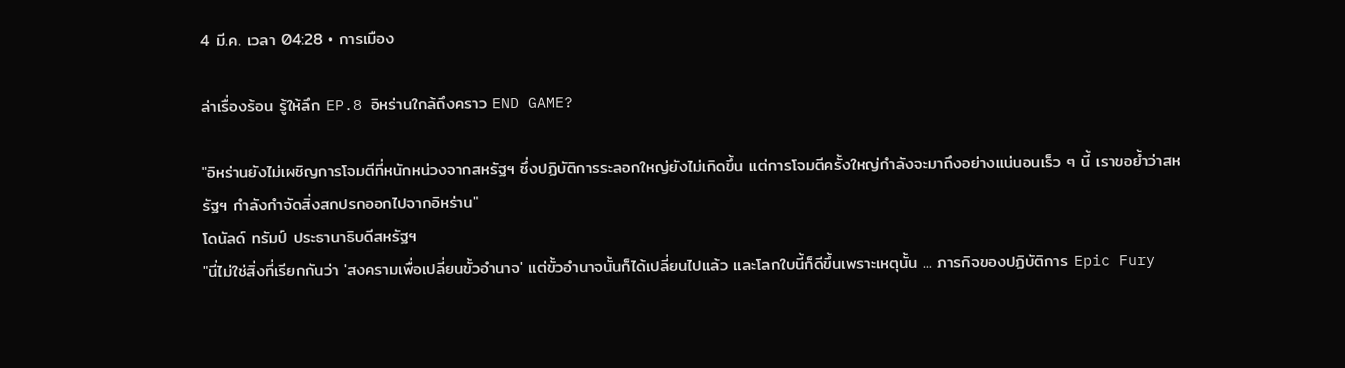4 มี.ค. เวลา 04:28 • การเมือง

ล่าเรื่องร้อน รู้ให้ลึก EP.8 อิหร่านใกล้ถึงคราว END GAME?

"อิหร่านยังไม่เผชิญการโจมตีที่หนักหน่วงจากสหรัฐฯ ซึ่งปฏิบัติการระลอกใหญ่ยังไม่เกิดขึ้น แต่การโจมตีครั้งใหญ่กำลังจะมาถึงอย่างแน่นอนเร็ว ๆ นี้ เราขอย้ำว่าสหรัฐฯ กำลังกำจัดสิ่งสกปรกออกไปจากอิหร่าน"
โดนัลด์ ทรัมป์ ประธานาธิบดีสหรัฐฯ
"นี่ไม่ใช่สิ่งที่เรียกกันว่า 'สงครามเพื่อเปลี่ยนขั้วอำนาจ' แต่ขั้วอำนาจนั้นก็ได้เปลี่ยนไปแล้ว และโลกใบนี้ก็ดีขึ้นเพราะเหตุนั้น ... ภารกิจของปฏิบัติการ Epic Fury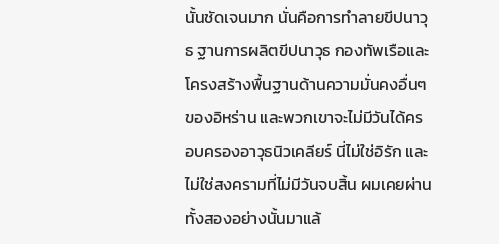นั้นชัดเจนมาก นั่นคือการทำลายขีปนาวุธ ฐานการผลิตขีปนาวุธ กองทัพเรือและโครงสร้างพื้นฐานด้านความมั่นคงอื่นๆ ของอิหร่าน และพวกเขาจะไม่มีวันได้ครอบครองอาวุธนิวเคลียร์ นี่ไม่ใช่อิรัก และไม่ใช่สงครามที่ไม่มีวันจบสิ้น ผมเคยผ่านทั้งสองอย่างนั้นมาแล้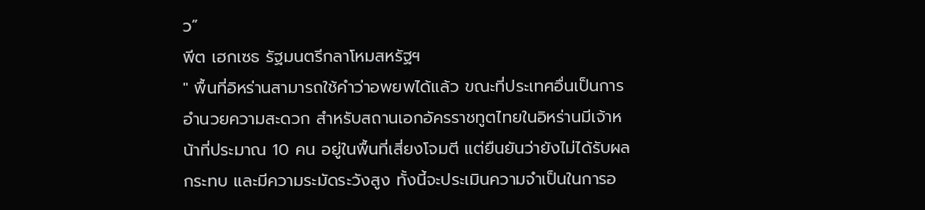ว”
พีต เฮกเซธ รัฐมนตรีกลาโหมสหรัฐฯ
" พื้นที่อิหร่านสามารถใช้คำว่าอพยพได้แล้ว ขณะที่ประเทศอื่นเป็นการอำนวยความสะดวก สำหรับสถานเอกอัครราชทูตไทยในอิหร่านมีเจ้าหน้าที่ประมาณ 10 คน อยู่ในพื้นที่เสี่ยงโจมตี แต่ยืนยันว่ายังไม่ได้รับผลกระทบ และมีความระมัดระวังสูง ทั้งนี้จะประเมินความจำเป็นในการอ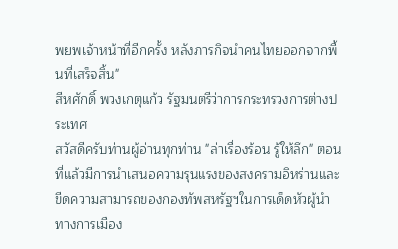พยพเจ้าหน้าที่อีกครั้ง หลังภารกิจนำคนไทยออกจากพื้นที่เสร็จสิ้น"
สีหศักดิ์ พวงเกตุแก้ว รัฐมนตรีว่าการกระทรวงการต่างประเทศ
สวัสดีครับท่านผู้อ่านทุกท่าน "ล่าเรื่องร้อน รู้ให้ลึก" ตอนที่แล้วมีการนำเสนอความรุนแรงของสงครามอิหร่านและขีดความสามารถของกองทัพสหรัฐฯในการเด็ดหัวผู้นำทางการเมือง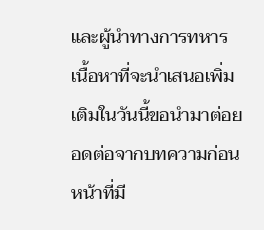และผู้นำทางการทหาร เนื้อหาที่จะนำเสนอเพิ่มเติมในวันนี้ขอนำมาต่อยอดต่อจากบทความก่อนหน้าที่มี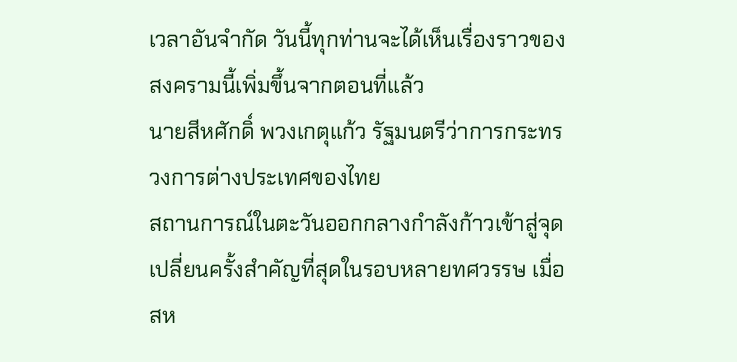เวลาอันจำกัด วันนี้ทุกท่านจะได้เห็นเรื่องราวของสงครามนี้เพิ่มขึ้นจากตอนที่แล้ว
นายสีหศักดิ์ พวงเกตุแก้ว รัฐมนตรีว่าการกระทรวงการต่างประเทศของไทย
สถานการณ์ในตะวันออกกลางกำลังก้าวเข้าสู่จุดเปลี่ยนครั้งสำคัญที่สุดในรอบหลายทศวรรษ เมื่อสห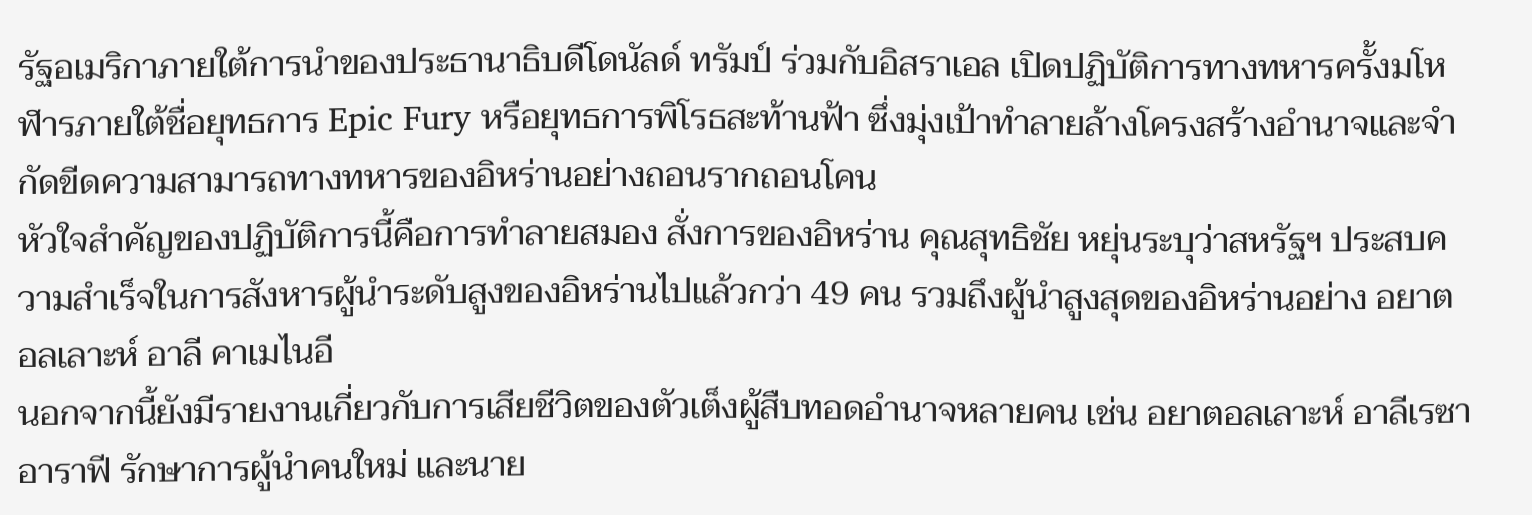รัฐอเมริกาภายใต้การนำของประธานาธิบดีโดนัลด์ ทรัมป์ ร่วมกับอิสราเอล เปิดปฏิบัติการทางทหารครั้งมโหฬารภายใต้ชื่อยุทธการ Epic Fury หรือยุทธการพิโรธสะท้านฟ้า ซึ่งมุ่งเป้าทำลายล้างโครงสร้างอำนาจและจำกัดขีดความสามารถทางทหารของอิหร่านอย่างถอนรากถอนโคน
หัวใจสำคัญของปฏิบัติการนี้คือการทำลายสมอง สั่งการของอิหร่าน คุณสุทธิชัย หยุ่นระบุว่าสหรัฐฯ ประสบความสำเร็จในการสังหารผู้นำระดับสูงของอิหร่านไปแล้วกว่า 49 คน รวมถึงผู้นำสูงสุดของอิหร่านอย่าง อยาตอลเลาะห์ อาลี คาเมไนอี
นอกจากนี้ยังมีรายงานเกี่ยวกับการเสียชีวิตของตัวเต็งผู้สืบทอดอำนาจหลายคน เช่น อยาตอลเลาะห์ อาลีเรซา อาราฟี รักษาการผู้นำคนใหม่ และนาย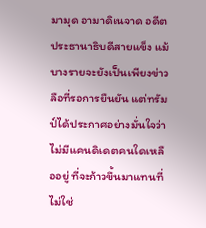มามุด อามาดิเนจาด อดีตประธานาธิบดีสายแข็ง แม้บางรายจะยังเป็นเพียงข่าวลือที่รอการยืนยัน แต่ทรัมป์ได้ประกาศอย่างมั่นใจว่า ไม่มีแคนดิเดตคนใดเหลืออยู่ ที่จะก้าวขึ้นมาแทนที่
ไม่ใช่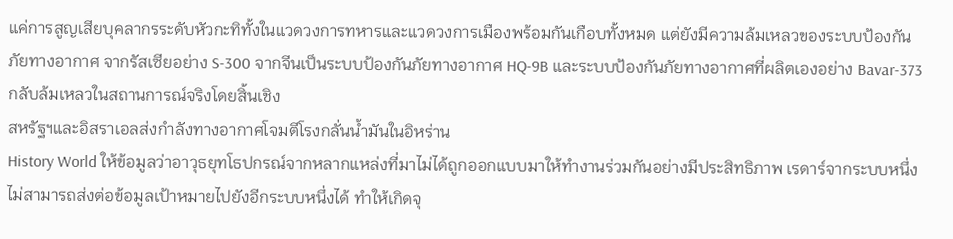แค่การสูญเสียบุคลากรระดับหัวกะทิทั้งในแวดวงการทหารและแวดวงการเมืองพร้อมกันเกือบทั้งหมด แต่ยังมีความล้มเหลวของระบบป้องกันภัยทางอากาศ จากรัสเซียอย่าง S-300 จากจีนเป็นระบบป้องกันภัยทางอากาศ HQ-9B และระบบป้องกันภัยทางอากาศที่ผลิตเองอย่าง Bavar-373 กลับล้มเหลวในสถานการณ์จริงโดยสิ้นเชิง
สหรัฐฯและอิสราเอลส่งกำลังทางอากาศโจมตีโรงกลั่นน้ำมันในอิหร่าน
History World ให้ข้อมูลว่าอาวุธยุทโธปกรณ์จากหลากแหล่งที่มาไม่ได้ถูกออกแบบมาให้ทำงานร่วมกันอย่างมีประสิทธิภาพ เรดาร์จากระบบหนึ่งไม่สามารถส่งต่อข้อมูลเป้าหมายไปยังอีกระบบหนึ่งได้ ทำให้เกิดจุ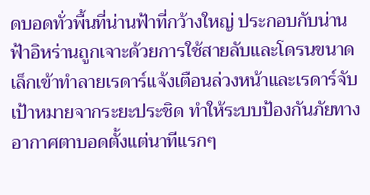ดบอดทั่วพื้นที่น่านฟ้าที่กว้างใหญ่ ประกอบกับน่านฟ้าอิหร่านถูกเจาะด้วยการใช้สายลับและโดรนขนาดเล็กเข้าทำลายเรดาร์แจ้งเตือนล่วงหน้าและเรดาร์จับเป้าหมายจากระยะประชิด ทำให้ระบบป้องกันภัยทางอากาศตาบอดตั้งแต่นาทีแรกๆ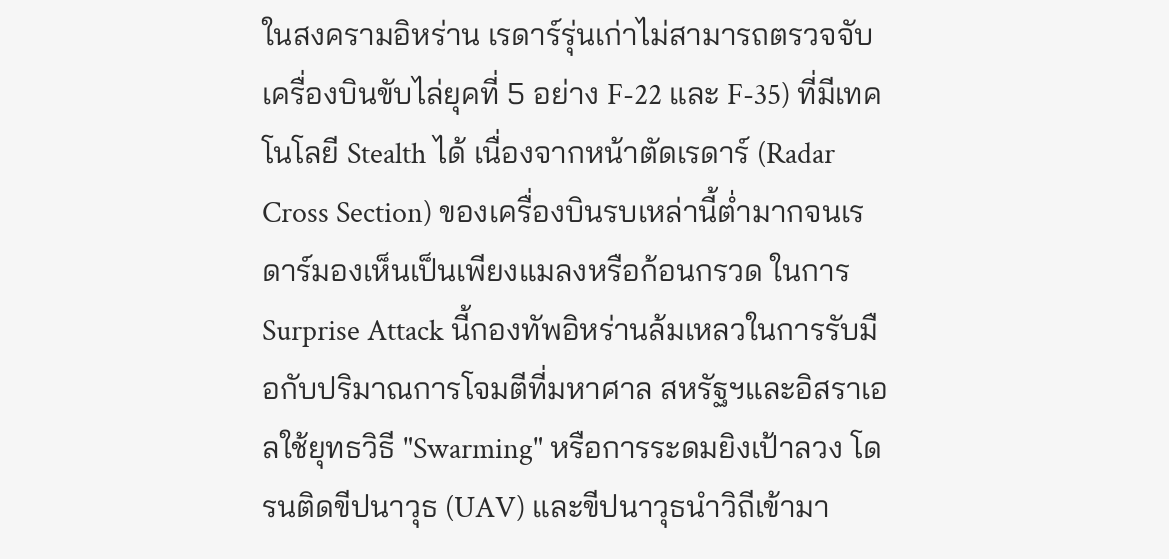ในสงครามอิหร่าน เรดาร์รุ่นเก่าไม่สามารถตรวจจับเครื่องบินขับไล่ยุคที่ 5 อย่าง F-22 และ F-35) ที่มีเทคโนโลยี Stealth ได้ เนื่องจากหน้าตัดเรดาร์ (Radar Cross Section) ของเครื่องบินรบเหล่านี้ต่ำมากจนเรดาร์มองเห็นเป็นเพียงแมลงหรือก้อนกรวด ในการ Surprise Attack นี้กองทัพอิหร่านล้มเหลวในการรับมือกับปริมาณการโจมตีที่มหาศาล สหรัฐฯและอิสราเอลใช้ยุทธวิธี "Swarming" หรือการระดมยิงเป้าลวง โดรนติดขีปนาวุธ (UAV) และขีปนาวุธนำวิถีเข้ามา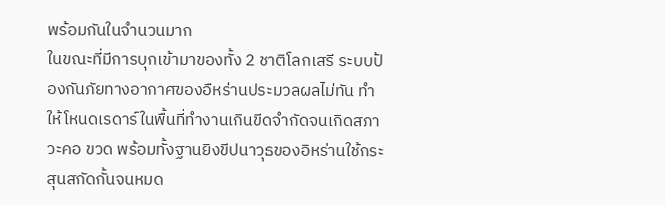พร้อมกันในจำนวนมาก
ในขณะที่มีการบุกเข้ามาของทั้ง 2 ชาติโลกเสรี ระบบป้องกันภัยทางอากาศของอืหร่านประมวลผลไม่ทัน ทำให้โหนดเรดาร์ในพื้นที่ทำงานเกินขีดจำกัดจนเกิดสภาวะคอ ขวด พร้อมทั้งฐานยิงขีปนาวุธของอิหร่านใช้กระสุนสกัดกั้นจนหมด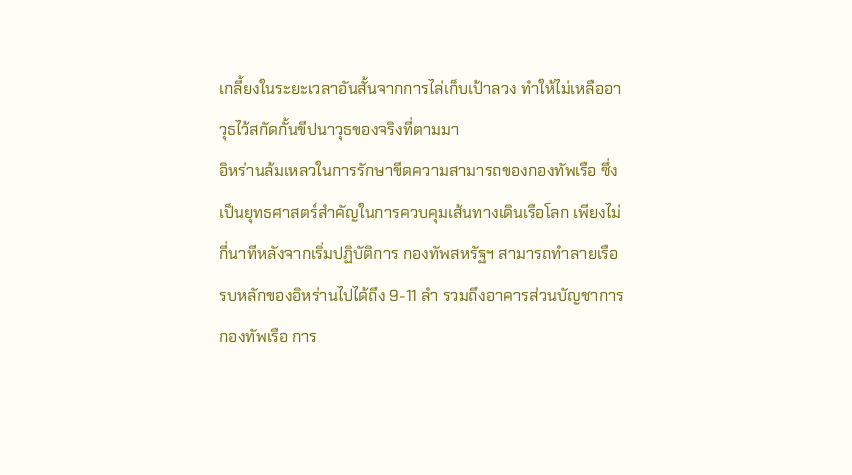เกลี้ยงในระยะเวลาอันสั้นจากการไล่เก็บเป้าลวง ทำให้ไม่เหลืออาวุธไว้สกัดกั้นขีปนาวุธของจริงที่ตามมา
อิหร่านล้มเหลวในการรักษาขีดความสามารถของกองทัพเรือ ซึ่งเป็นยุทธศาสตร์สำคัญในการควบคุมเส้นทางเดินเรือโลก เพียงไม่กี่นาทีหลังจากเริ่มปฏิบัติการ กองทัพสหรัฐฯ สามารถทำลายเรือรบหลักของอิหร่านไปได้ถึง 9-11 ลำ รวมถึงอาคารส่วนบัญชาการกองทัพเรือ การ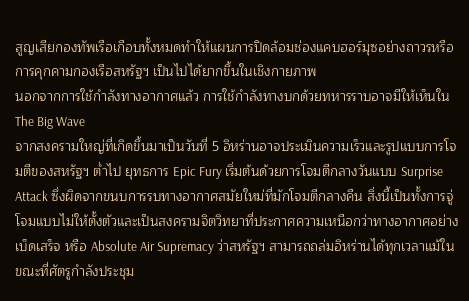สูญเสียกองทัพเรือเกือบทั้งหมดทำให้แผนการปิดล้อมช่องแคบฮอร์มุซอย่างถาวรหรือการคุกคามกองเรือสหรัฐฯ เป็นไปได้ยากขึ้นในเชิงกายภาพ
นอกจากการใช้กำลังทางอากาศแล้ว การใช้กำลังทางบกด้วยทหารราบอาจมีให้เห็นใน The Big Wave
จากสงครามใหญ่ที่เกิดขึ้นมาเป็นวันที่ 5 อิหร่านอาจประเมินความเร็วและรูปแบบการโจมตีของสหรัฐฯ ต่ำไป ยุทธการ Epic Fury เริ่มต้นด้วยการโจมตีกลางวันแบบ Surprise Attack ซึ่งผิดจากขนบการรบทางอากาศสมัยใหม่ที่มักโจมตีกลางคืน สิ่งนี้เป็นทั้งการจู่โจมแบบไม่ให้ตั้งตัวและเป็นสงครามจิตวิทยาที่ประกาศความเหนือกว่าทางอากาศอย่างเบ็ดเสร็จ หรือ Absolute Air Supremacy ว่าสหรัฐฯ สามารถถล่มอิหร่านได้ทุกเวลาแม้ในขณะที่ศัตรูกำลังประชุม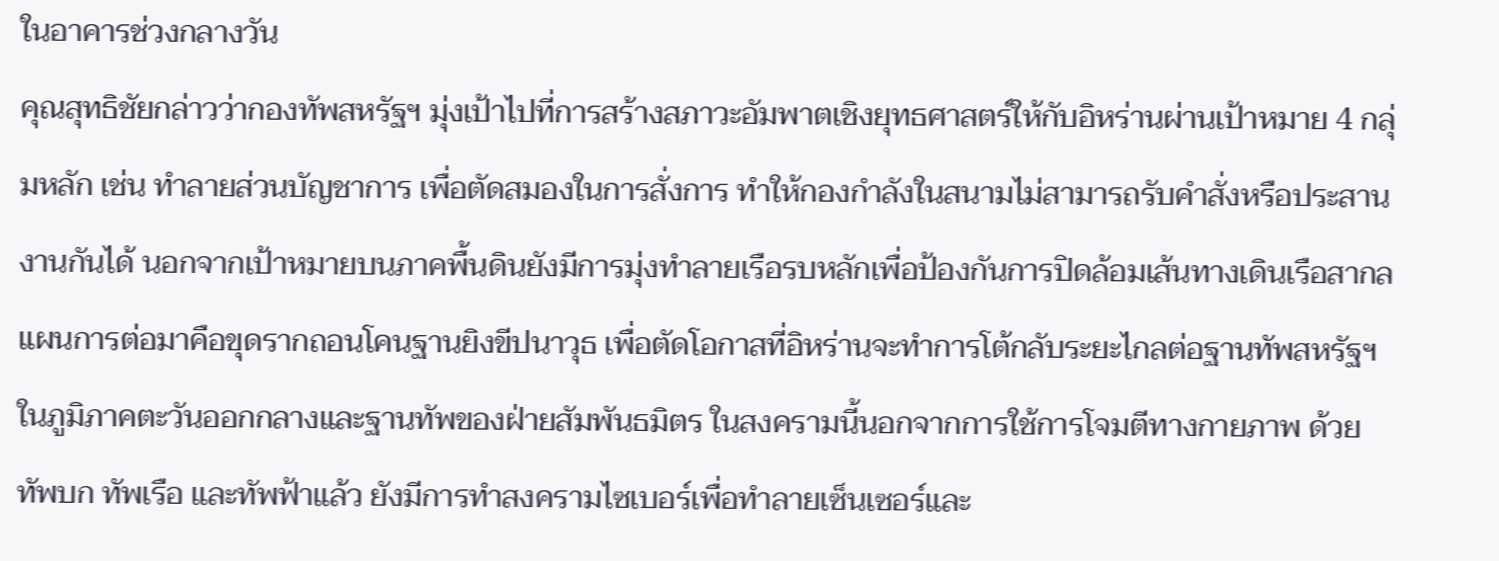ในอาคารช่วงกลางวัน
คุณสุทธิชัยกล่าวว่ากองทัพสหรัฐฯ มุ่งเป้าไปที่การสร้างสภาวะอัมพาตเชิงยุทธศาสตร์ให้กับอิหร่านผ่านเป้าหมาย 4 กลุ่มหลัก เช่น ทำลายส่วนบัญชาการ เพื่อตัดสมองในการสั่งการ ทำให้กองกำลังในสนามไม่สามารถรับคำสั่งหรือประสานงานกันได้ นอกจากเป้าหมายบนภาคพื้นดินยังมีการมุ่งทำลายเรือรบหลักเพื่อป้องกันการปิดล้อมเส้นทางเดินเรือสากล
แผนการต่อมาคือขุดรากถอนโคนฐานยิงขีปนาวุธ เพื่อตัดโอกาสที่อิหร่านจะทำการโต้กลับระยะไกลต่อฐานทัพสหรัฐฯในภูมิภาคตะวันออกกลางและฐานทัพของฝ่ายสัมพันธมิตร ในสงครามนี้นอกจากการใช้การโจมตีทางกายภาพ ด้วยทัพบก ทัพเรือ และทัพฟ้าแล้ว ยังมีการทำสงครามไซเบอร์เพื่อทำลายเซ็นเซอร์และ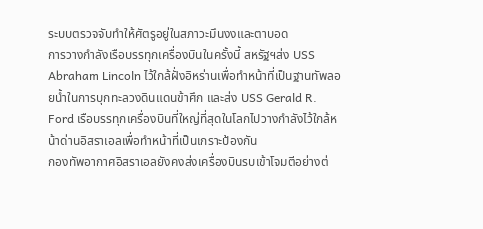ระบบตรวจจับทำให้ศัตรูอยู่ในสภาวะมึนงงและตาบอด
การวางกำลังเรือบรรทุกเครื่องบินในครั้งนี้ สหรัฐฯส่ง USS Abraham Lincoln ไว้ใกล้ฝั่งอิหร่านเพื่อทำหน้าที่เป็นฐานทัพลอยน้ำในการบุกทะลวงดินแดนข้าศึก และส่ง USS Gerald R. Ford เรือบรรทุกเครื่องบินที่ใหญ่ที่สุดในโลกไปวางกำลังไว้ใกล้หน้าด่านอิสราเอลเพื่อทำหน้าที่เป็นเกราะป้องกัน
กองทัพอากาศอิสราเอลยังคงส่งเครื่องบินรบเข้าโจมตีอย่างต่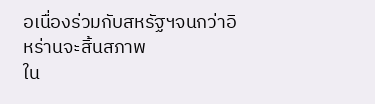อเนื่องร่วมกับสหรัฐฯจนกว่าอิหร่านจะสิ้นสภาพ
ใน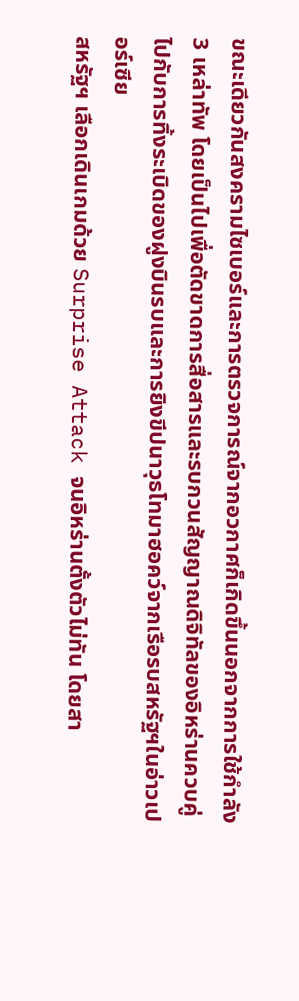ขณะเดียวกันสงครามไซเบอร์และการตรวจการณ์จากอวกาศก็เกิดขึ้นนอกจากการใช้กำลัง 3 เหล่าทัพ โดยเป็นไปเพื่อตัดขาดการสื่อสารและรบกวนสัญญาณดิจิทัลของอิหร่านควบคู่ไปกับการทิ้งระเบิดของฝูงบินรบและการยิงขีปนาวุธโทมาฮอคว์จากเรือรบสหรัฐฯในอ่าวเปอร์เซีย
สหรัฐฯ เลือกเดินเกมด้วย Surprise Attack จนอิหร่านตั้งตัวไม่ทัน โดยสา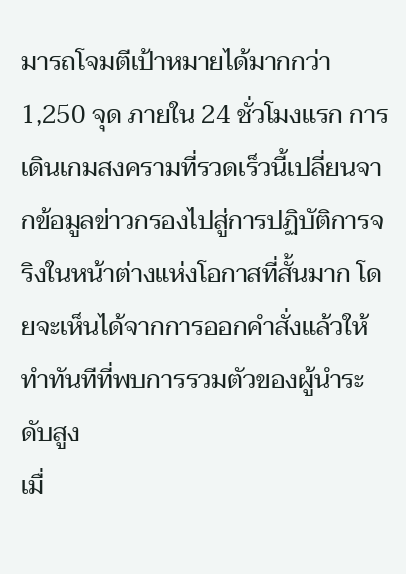มารถโจมตีเป้าหมายได้มากกว่า 1,250 จุด ภายใน 24 ชั่วโมงแรก การเดินเกมสงครามที่รวดเร็วนี้เปลี่ยนจากข้อมูลข่าวกรองไปสู่การปฏิบัติการจริงในหน้าต่างแห่งโอกาสที่สั้นมาก โดยจะเห็นได้จากการออกคำสั่งแล้วให้ทำทันทีที่พบการรวมตัวของผู้นำระดับสูง
เมื่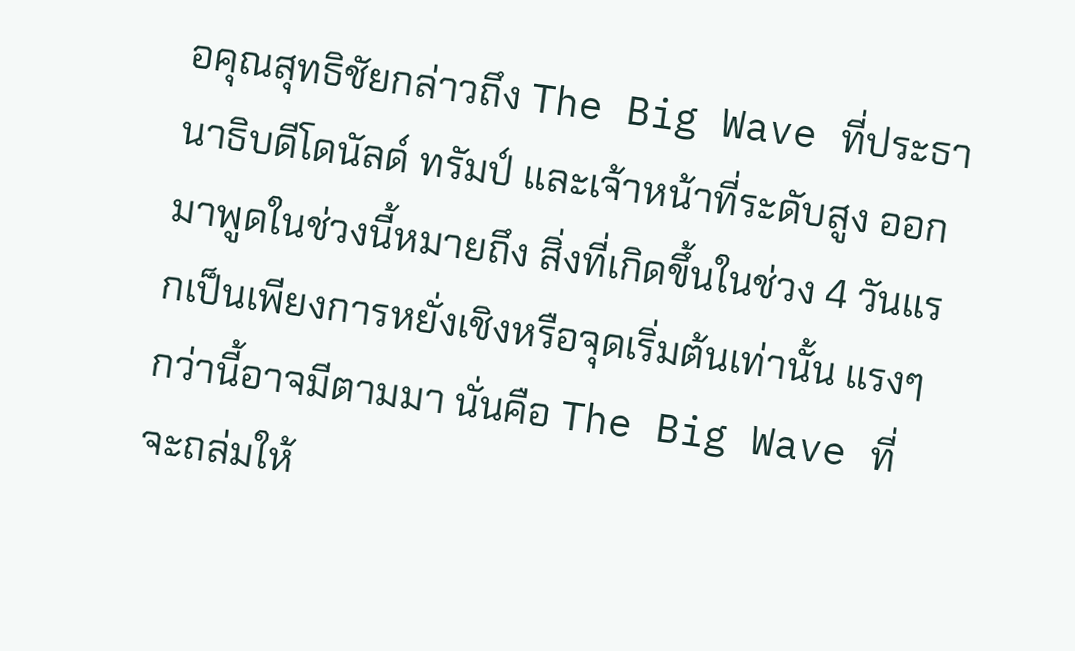อคุณสุทธิชัยกล่าวถึง The Big Wave ที่ประธานาธิบดีโดนัลด์ ทรัมป์ และเจ้าหน้าที่ระดับสูง ออกมาพูดในช่วงนี้หมายถึง สิ่งที่เกิดขึ้นในช่วง 4 วันแรกเป็นเพียงการหยั่งเชิงหรือจุดเริ่มต้นเท่านั้น แรงๆกว่านี้อาจมีตามมา นั่นคือ The Big Wave ที่จะถล่มให้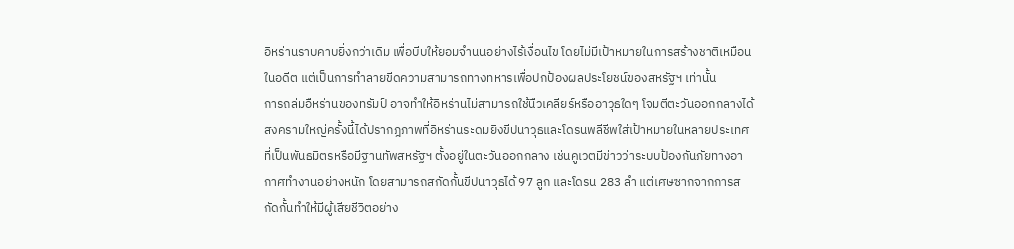อิหร่านราบคาบยิ่งกว่าเดิม เพื่อบีบให้ยอมจำนนอย่างไร้เงื่อนไข โดยไม่มีเป้าหมายในการสร้างชาติเหมือนในอดีต แต่เป็นการทำลายขีดความสามารถทางทหารเพื่อปกป้องผลประโยชน์ของสหรัฐฯ เท่านั้น
การถล่มอืหร่านของทรัมป์ อาจทำให้อิหร่านไม่สามารถใช้นืวเคลียร์หรืออาวุธใดๆ โจมตีตะวันออกกลางได้
สงครามใหญ่ครั้งนี้ได้ปรากฎภาพที่อิหร่านระดมยิงขีปนาวุธและโดรนพลีชีพใส่เป้าหมายในหลายประเทศที่เป็นพันธมิตรหรือมีฐานทัพสหรัฐฯ ตั้งอยู่ในตะวันออกกลาง เช่นคูเวตมีข่าวว่าระบบป้องกันภัยทางอากาศทำงานอย่างหนัก โดยสามารถสกัดกั้นขีปนาวุธได้ 97 ลูก และโดรน 283 ลำ แต่เศษซากจากการสกัดกั้นทำให้มีผู้เสียชีวิตอย่าง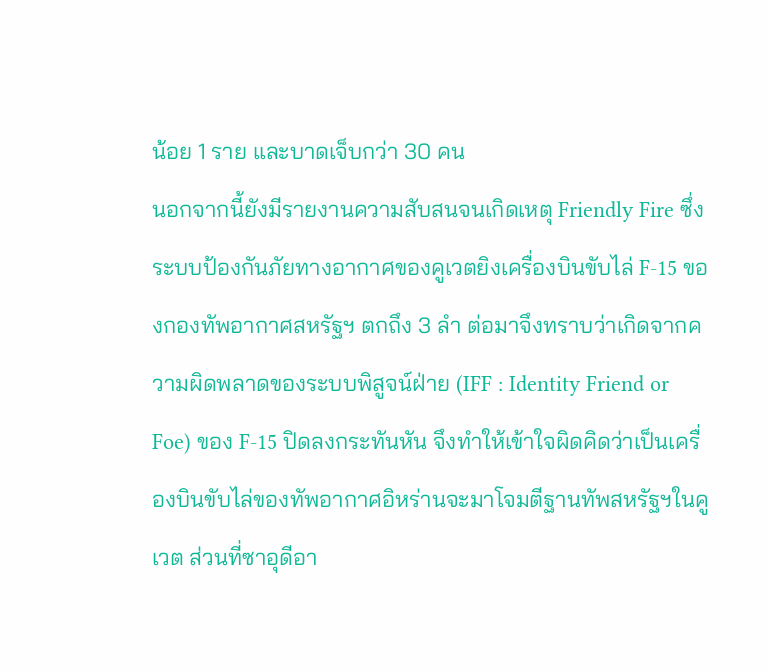น้อย 1 ราย และบาดเจ็บกว่า 30 คน
นอกจากนี้ยังมีรายงานความสับสนจนเกิดเหตุ Friendly Fire ซึ่งระบบป้องกันภัยทางอากาศของคูเวตยิงเครื่องบินขับไล่ F-15 ของกองทัพอากาศสหรัฐฯ ตกถึง 3 ลำ ต่อมาจึงทราบว่าเกิดจากความผิดพลาดของระบบพิสูจน์ฝ่าย (IFF : Identity Friend or Foe) ของ F-15 ปิดลงกระทันหัน จึงทำให้เข้าใจผิดคิดว่าเป็นเครื่องบินขับไล่ของทัพอากาศอิหร่านจะมาโจมตีฐานทัพสหรัฐฯในคูเวต ส่วนที่ซาอุดีอา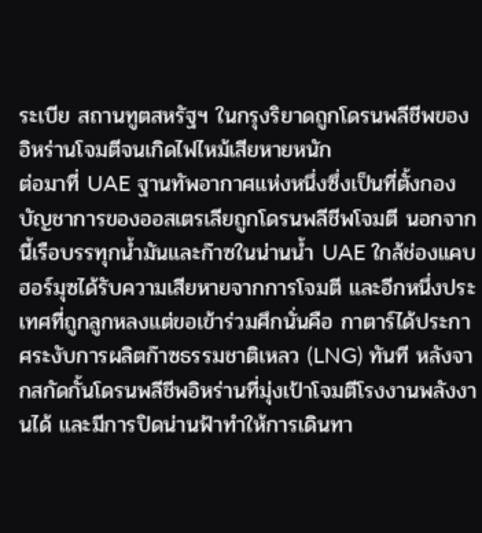ระเบีย สถานทูตสหรัฐฯ ในกรุงริยาดถูกโดรนพลีชีพของอิหร่านโจมตีจนเกิดไฟไหม้เสียหายหนัก
ต่อมาที่ UAE ฐานทัพอากาศแห่งหนึ่งซึ่งเป็นที่ตั้งกองบัญชาการของออสเตรเลียถูกโดรนพลีชีพโจมตี นอกจากนี้เรือบรรทุกน้ำมันและก๊าซในน่านน้ำ UAE ใกล้ช่องแคบฮอร์มุซได้รับความเสียหายจากการโจมตี และอีกหนึ่งประเทศที่ถูกลูกหลงแต่ขอเข้าร่วมศึกนั่นคือ กาตาร์ได้ประกาศระงับการผลิตก๊าซธรรมชาติเหลว (LNG) ทันที หลังจากสกัดกั้นโดรนพลีชีพอิหร่านที่มุ่งเป้าโจมตีโรงงานพลังงานได้ และมีการปิดน่านฟ้าทำให้การเดินทา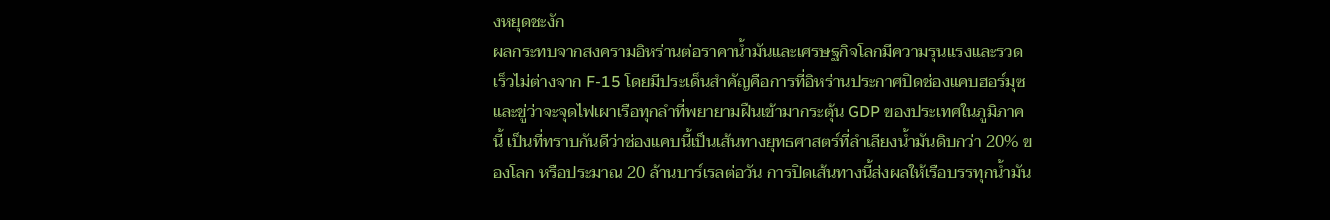งหยุดชะงัก
ผลกระทบจากสงครามอิหร่านต่อราคาน้ำมันและเศรษฐกิจโลกมีความรุนแรงและรวดเร็วไม่ต่างจาก F-15 โดยมีประเด็นสำคัญคือการที่อิหร่านประกาศปิดช่องแคบฮอร์มุซ และขู่ว่าจะจุดไฟเผาเรือทุกลำที่พยายามฝืนเข้ามากระตุ้น GDP ของประเทศในภูมิภาคนี้ เป็นที่ทราบกันดีว่าช่องแคบนี้เป็นเส้นทางยุทธศาสตร์ที่ลำเลียงน้ำมันดิบกว่า 20% ของโลก หรือประมาณ 20 ล้านบาร์เรลต่อวัน การปิดเส้นทางนี้ส่งผลให้เรือบรรทุกน้ำมัน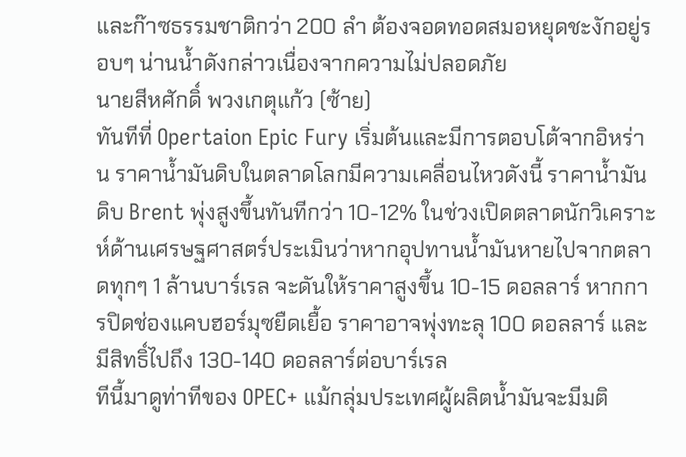และก๊าซธรรมชาติกว่า 200 ลำ ต้องจอดทอดสมอหยุดชะงักอยู่รอบๆ น่านน้ำดังกล่าวเนื่องจากความไม่ปลอดภัย
นายสีหศักดิ์ พวงเกตุแก้ว (ซ้าย)
ทันทีที่ Opertaion Epic Fury เริ่มต้นและมีการตอบโต้จากอิหร่าน ราคาน้ำมันดิบในตลาดโลกมีความเคลื่อนไหวดังนี้ ราคาน้ำมันดิบ Brent พุ่งสูงขึ้นทันทีกว่า 10-12% ในช่วงเปิดตลาดนักวิเคราะห์ด้านเศรษฐศาสตร์ประเมินว่าหากอุปทานน้ำมันหายไปจากตลาดทุกๆ 1 ล้านบาร์เรล จะดันให้ราคาสูงขึ้น 10-15 ดอลลาร์ หากการปิดช่องแคบฮอร์มุซยืดเยื้อ ราคาอาจพุ่งทะลุ 100 ดอลลาร์ และมีสิทธิ์ไปถึง 130-140 ดอลลาร์ต่อบาร์เรล
ทีนี้มาดูท่าทีของ OPEC+ แม้กลุ่มประเทศผู้ผลิตน้ำมันจะมีมติ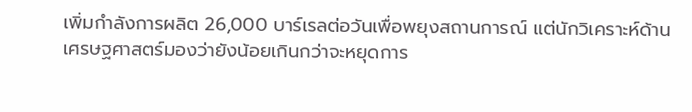เพิ่มกำลังการผลิต 26,000 บาร์เรลต่อวันเพื่อพยุงสถานการณ์ แต่นักวิเคราะห์ด้านเศรษฐศาสตร์มองว่ายังน้อยเกินกว่าจะหยุดการ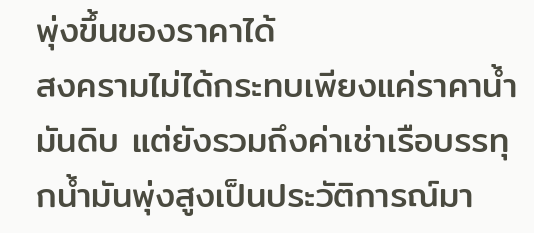พุ่งขึ้นของราคาได้
สงครามไม่ได้กระทบเพียงแค่ราคาน้ำมันดิบ แต่ยังรวมถึงค่าเช่าเรือบรรทุกน้ำมันพุ่งสูงเป็นประวัติการณ์มา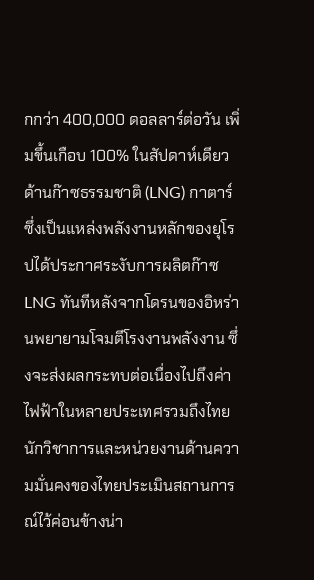กกว่า 400,000 ดอลลาร์ต่อวัน เพิ่มขึ้นเกือบ 100% ในสัปดาห์เดียว ด้านก๊าซธรรมชาติ (LNG) กาตาร์ซึ่งเป็นแหล่งพลังงานหลักของยุโรปได้ประกาศระงับการผลิตก๊าซ LNG ทันทีหลังจากโดรนของอิหร่านพยายามโจมตีโรงงานพลังงาน ซึ่งจะส่งผลกระทบต่อเนื่องไปถึงค่าไฟฟ้าในหลายประเทศรวมถึงไทย
นักวิชาการและหน่วยงานด้านความมั่นคงของไทยประเมินสถานการณ์ไว้ค่อนข้างน่า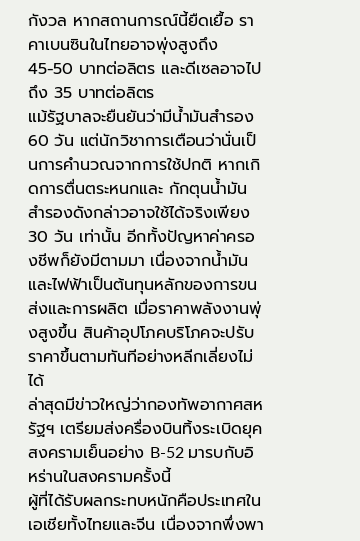กังวล หากสถานการณ์นี้ยืดเยื้อ ราคาเบนซินในไทยอาจพุ่งสูงถึง 45-50 บาทต่อลิตร และดีเซลอาจไปถึง 35 บาทต่อลิตร
แม้รัฐบาลจะยืนยันว่ามีน้ำมันสำรอง 60 วัน แต่นักวิชาการเตือนว่านั่นเป็นการคำนวณจากการใช้ปกติ หากเกิดการตื่นตระหนกและ กักตุนน้ำมัน สำรองดังกล่าวอาจใช้ได้จริงเพียง 30 วัน เท่านั้น อีกทั้งปัญหาค่าครองชีพก็ยังมีตามมา เนื่องจากน้ำมันและไฟฟ้าเป็นต้นทุนหลักของการขนส่งและการผลิต เมื่อราคาพลังงานพุ่งสูงขึ้น สินค้าอุปโภคบริโภคจะปรับราคาขึ้นตามทันทีอย่างหลีกเลี่ยงไม่ได้
ล่าสุดมีข่าวใหญ่ว่ากองทัพอากาศสหรัฐฯ เตรียมส่งครื่องบินทิ้งระเบิดยุคสงครามเย็นอย่าง B-52 มารบกับอิหร่านในสงครามครั้งนี้
ผู้ที่ได้รับผลกระทบหนักคือประเทศในเอเชียทั้งไทยและจีน เนื่องจากพึ่งพา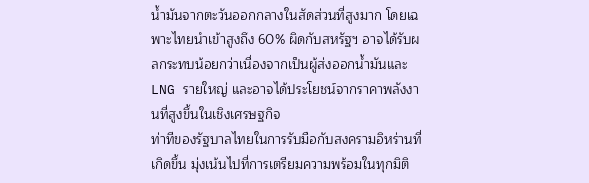น้ำมันจากตะวันออกกลางในสัดส่วนที่สูงมาก โดยเฉพาะไทยนำเข้าสูงถึง 60% ผิดกับสหรัฐฯ อาจได้รับผลกระทบน้อยกว่าเนื่องจากเป็นผู้ส่งออกน้ำมันและ LNG รายใหญ่ และอาจได้ประโยชน์จากราคาพลังงานที่สูงขึ้นในเชิงเศรษฐกิจ
ท่าทีของรัฐบาลไทยในการรับมือกับสงครามอิหร่านที่เกิดขึ้น มุ่งเน้นไปที่การเตรียมความพร้อมในทุกมิติ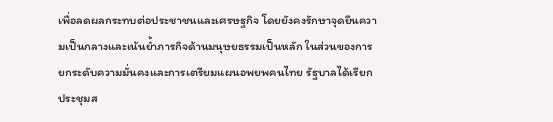เพื่อลดผลกระทบต่อประชาชนและเศรษฐกิจ โดยยังคงรักษาจุดยืนความเป็นกลางและเน้นย้ำภารกิจด้านมนุษยธรรมเป็นหลัก ในส่วนของการยกระดับความมั่นคงและการเตรียมแผนอพยพคนไทย รัฐบาลได้เรียกประชุมส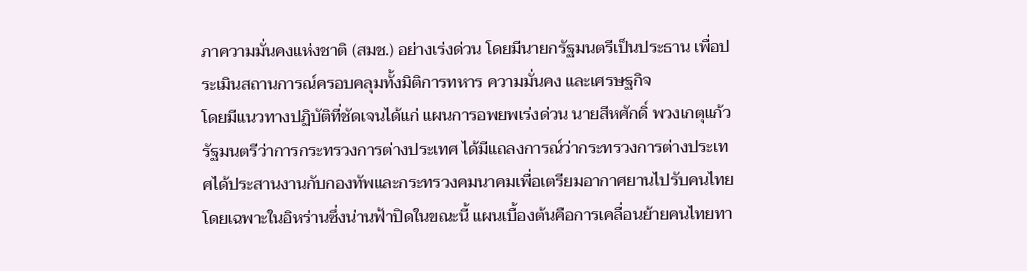ภาความมั่นคงแห่งชาติ (สมช.) อย่างเร่งด่วน โดยมีนายกรัฐมนตรีเป็นประธาน เพื่อประเมินสถานการณ์ครอบคลุมทั้งมิติการทหาร ความมั่นคง และเศรษฐกิจ
โดยมีแนวทางปฏิบัติที่ชัดเจนได้แก่ แผนการอพยพเร่งด่วน นายสีหศักดิ์ พวงเกตุแก้ว รัฐมนตรีว่าการกระทรวงการต่างประเทศ ได้มีแถลงการณ์ว่ากระทรวงการต่างประเทศได้ประสานงานกับกองทัพและกระทรวงคมนาคมเพื่อเตรียมอากาศยานไปรับคนไทย โดยเฉพาะในอิหร่านซึ่งน่านฟ้าปิดในขณะนี้ แผนเบื้องต้นคือการเคลื่อนย้ายคนไทยทา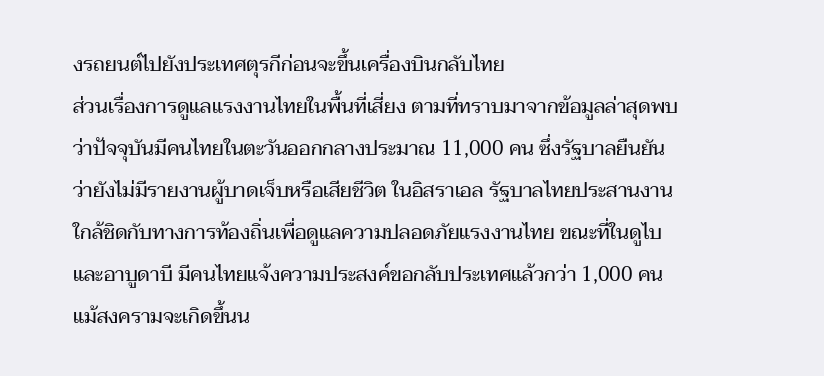งรถยนต์ไปยังประเทศตุรกีก่อนจะขึ้นเครื่องบินกลับไทย
ส่วนเรื่องการดูแลแรงงานไทยในพื้นที่เสี่ยง ตามที่ทราบมาจากข้อมูลล่าสุดพบว่าปัจจุบันมีคนไทยในตะวันออกกลางประมาณ 11,000 คน ซึ่งรัฐบาลยืนยันว่ายังไม่มีรายงานผู้บาดเจ็บหรือเสียชีวิต ในอิสราเอล รัฐบาลไทยประสานงานใกล้ชิดกับทางการท้องถิ่นเพื่อดูแลความปลอดภัยแรงงานไทย ขณะที่ในดูไบและอาบูดาบี มีคนไทยแจ้งความประสงค์ขอกลับประเทศแล้วกว่า 1,000 คน
แม้สงครามจะเกิดขึ้นน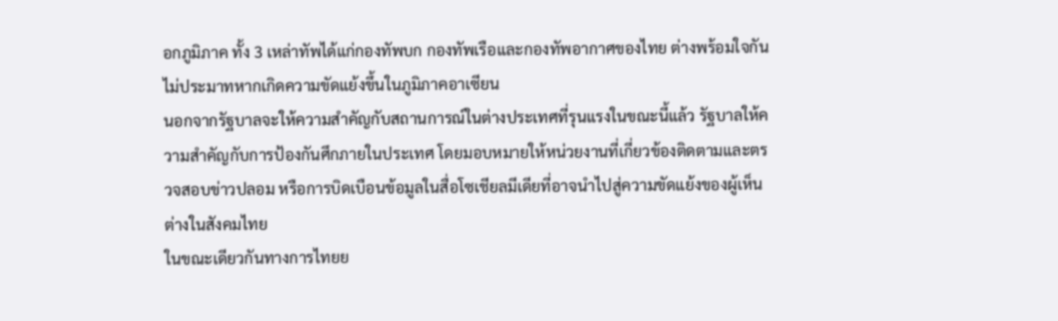อกภูมิภาค ทั้ง 3 เหล่าทัพได้แก่กองทัพบก กองทัพเรือและกองทัพอากาศของไทย ต่างพร้อมใจกันไม่ประมาทหากเกิดความขัดแย้งขึ้นในภูมิภาคอาเซียน
นอกจากรัฐบาลจะให้ความสำคัญกับสถานการณ์ในต่างประเทศที่รุนแรงในขณะนี้แล้ว รัฐบาลให้ความสำคัญกับการป้องกันศึกภายในประเทศ โดยมอบหมายให้หน่วยงานที่เกี่ยวข้องติดตามและตรวจสอบข่าวปลอม หรือการบิดเบือนข้อมูลในสื่อโซเชียลมีเดียที่อาจนำไปสู่ความขัดแย้งของผู้เห็นต่างในสังคมไทย
ในขณะเดียวกันทางการไทยย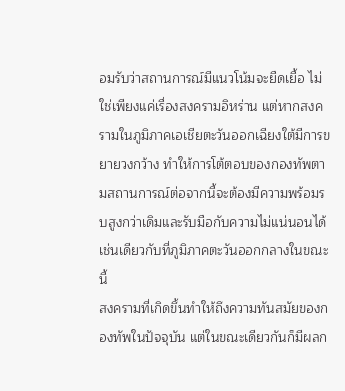อมรับว่าสถานการณ์มีแนวโน้มจะยืดเยื้อ ไม่ใช่เพียงแค่เรื่องสงครามอิหร่าน แต่หากสงครามในภูมิภาคเอเชียตะวันออกเฉียงใต้มีการขยายวงกว้าง ทำให้การโต้ตอบของกองทัพตามสถานการณ์ต่อจากนี้จะต้องมีความพร้อมรบสูงกว่าเดิมและรับมือกับความไม่แน่นอนได้ เช่นเดียวกับที่ภูมิภาคตะวันออกกลางในขณะนี้
สงครามที่เกิดขึ้นทำให้ถึงความทันสมัยของกองทัพในปัจจุบัน แต่ในขณะเดียวกันก็มีผลก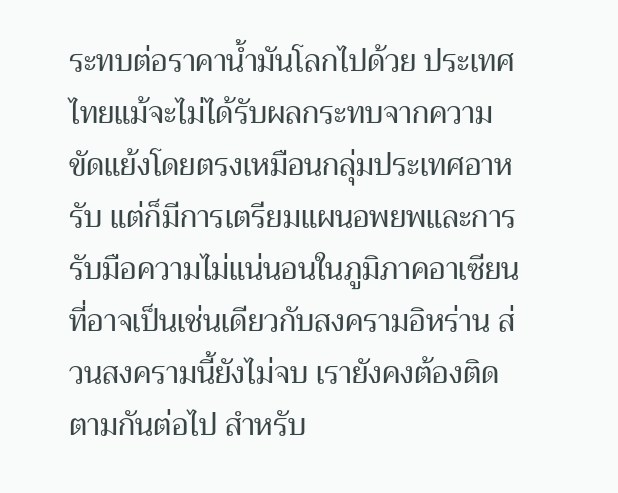ระทบต่อราคาน้ำมันโลกไปด้วย ประเทศไทยแม้จะไม่ได้รับผลกระทบจากความขัดแย้งโดยตรงเหมือนกลุ่มประเทศอาหรับ แต่ก็มีการเตรียมแผนอพยพและการรับมือความไม่แน่นอนในภูมิภาคอาเซียนที่อาจเป็นเช่นเดียวกับสงครามอิหร่าน ส่วนสงครามนี้ยังไม่จบ เรายังคงต้องติดตามกันต่อไป สำหรับ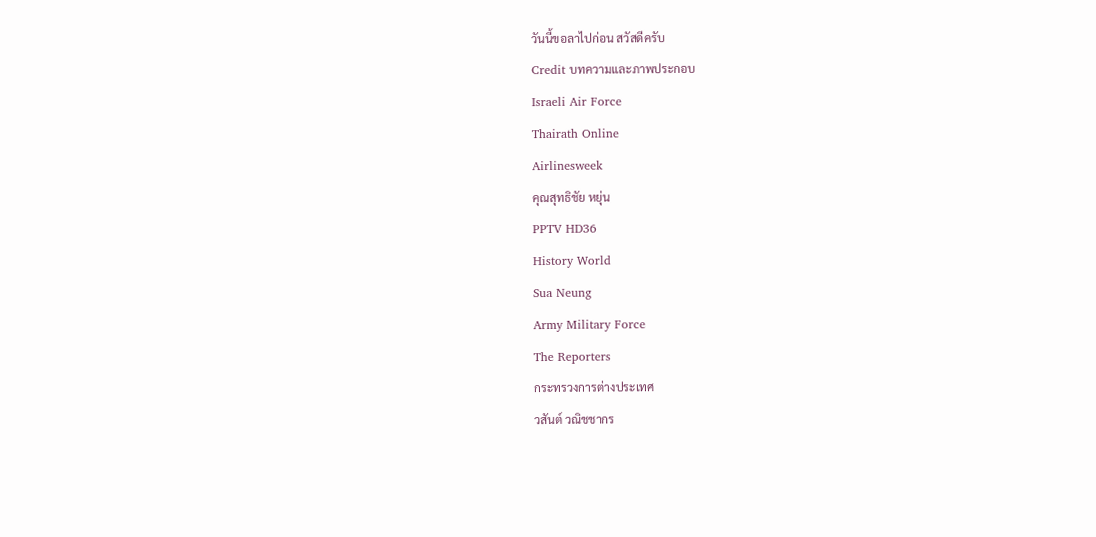วันนี้ขอลาไปก่อน สวัสดีครับ
Credit บทความและภาพประกอบ
Israeli Air Force
Thairath Online
Airlinesweek
คุณสุทธิชัย หยุ่น
PPTV HD36
History World
Sua Neung
Army Military Force
The Reporters
กระทรวงการต่างประเทศ
วสันต์ วณิชชากร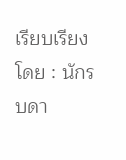เรียบเรียงโดย : นักรบดา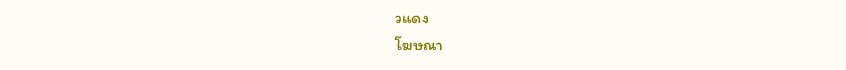วแดง
โฆษณา